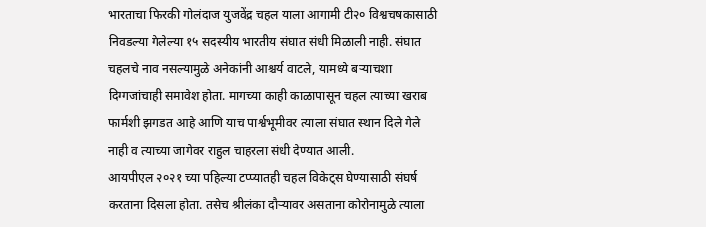भारताचा फिरकी गोलंदाज युजवेंद्र चहल याला आगामी टी२० विश्वचषकासाठी निवडल्या गेलेल्या १५ सदस्यीय भारतीय संघात संधी मिळाली नाही. संघात चहलचे नाव नसल्यामुळे अनेकांनी आश्चर्य वाटले, यामध्ये बऱ्याचशा दिग्गजांचाही समावेश होता. मागच्या काही काळापासून चहल त्याच्या खराब फार्मशी झगडत आहे आणि याच पार्श्वभूमीवर त्याला संघात स्थान दिले गेले नाही व त्याच्या जागेवर राहुल चाहरला संधी देण्यात आली.
आयपीएल २०२१ च्या पहिल्या टप्प्यातही चहल विकेट्स घेण्यासाठी संघर्ष करताना दिसला होता. तसेच श्रीलंका दौऱ्यावर असताना कोरोनामुळे त्याला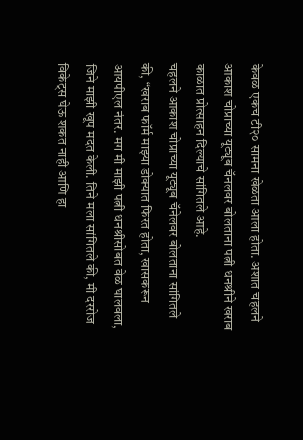केवळ एकच टी२० सामना खेळता आला होता. अशात चहलने आकाश चोप्राच्या यूट्यूब चॅनलवर बोलताना पत्नी धनश्रीने खराब काळात प्रोत्साहन दिल्याचे सांगितले आहे.
चहलने आकाश चोप्राच्या यूट्यूब चॅनेलवर बोलताना सांगितले की, “खराब फॉर्म माझ्या डोक्यात फिरत होता, खासकरून आयपीएल नंतर. मग मी माझी पत्नी धनश्रीसोबत वेळ घालवला, जिने माझी खूप मदत केली. तिने मला सांगितले की, मी दररोज विकेट्स घेऊ शकत नाही आणि हा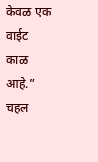केवळ एक वाईट काळ आहे.”
चहल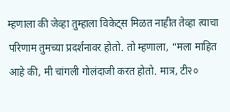म्हणाला की जेव्हा तुम्हाला विकेट्स मिळत नाहीत तेव्हा त्याचा परिणाम तुमच्या प्रदर्शनावर होतो. तो म्हणाला, “मला माहित आहे की, मी चांगली गोलंदाजी करत होतो. मात्र, टी२०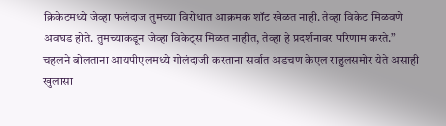क्रिकेटमध्ये जेव्हा फलंदाज तुमच्या विरोधात आक्रमक शॉट खेळत नाही. तेव्हा विकेट मिळवणे अवघड होते. तुमच्याकडून जेव्हा विकेट्स मिळत नाहीत, तेव्हा हे प्रदर्शनावर परिणाम करते.” चहलने बोलताना आयपीएलमध्ये गोलंदाजी करताना सर्वात अडचण केएल राहुलसमोर येते असाही खुलासा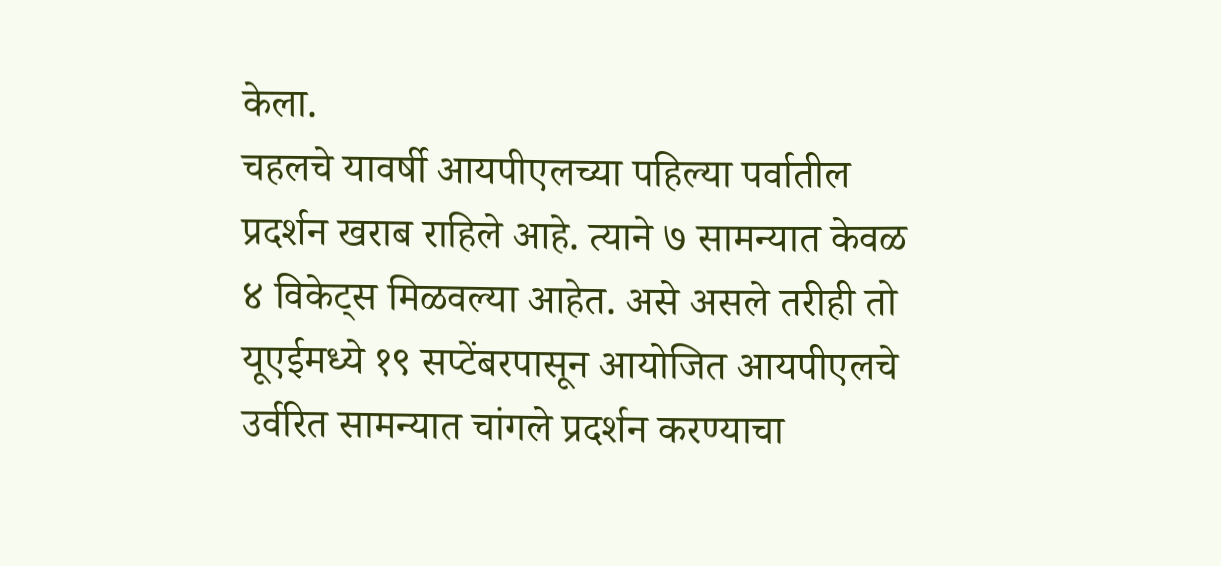केला.
चहलचे यावर्षी आयपीएलच्या पहिल्या पर्वातील प्रदर्शन खराब राहिले आहे. त्याने ७ सामन्यात केवळ ४ विकेट्स मिळवल्या आहेत. असे असले तरीही तो यूएईमध्ये १९ सप्टेंबरपासून आयोजित आयपीएलचे उर्वरित सामन्यात चांगले प्रदर्शन करण्याचा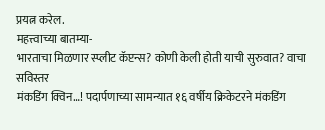प्रयत्न करेल.
महत्त्वाच्या बातम्या-
भारताचा मिळणार स्प्लीट कॅप्टन्स? कोणी केली होती याची सुरुवात? वाचा सविस्तर
मंकडिंग क्विन…! पदार्पणाच्या सामन्यात १६ वर्षीय क्रिकेटरने मंकडिंग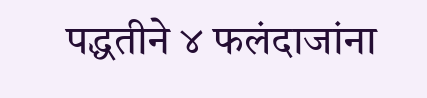पद्धतीने ४ फलंदाजांना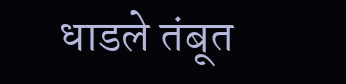धाडले तंबूत